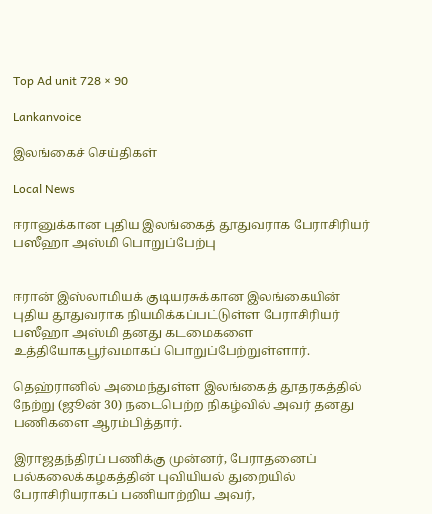Top Ad unit 728 × 90

Lankanvoice

இலங்கைச் செய்திகள்

Local News

ஈரானுக்கான புதிய இலங்கைத் தூதுவராக பேராசிரியர் பஸீஹா அஸ்மி பொறுப்பேற்பு


ஈரான் இஸ்லாமியக் குடியரசுக்கான இலங்கையின் புதிய தூதுவராக நியமிக்கப்பட்டுள்ள பேராசிரியர் பஸீஹா அஸ்மி தனது கடமைகளை உத்தியோகபூர்வமாகப் பொறுப்பேற்றுள்ளார்.

தெஹ்ரானில் அமைந்துள்ள இலங்கைத் தூதரகத்தில் நேற்று (ஜூன் 30) நடைபெற்ற நிகழ்வில் அவர் தனது பணிகளை ஆரம்பித்தார்.

இராஜதந்திரப் பணிக்கு முன்னர், பேராதனைப் பல்கலைக்கழகத்தின் புவியியல் துறையில் பேராசிரியராகப் பணியாற்றிய அவர்,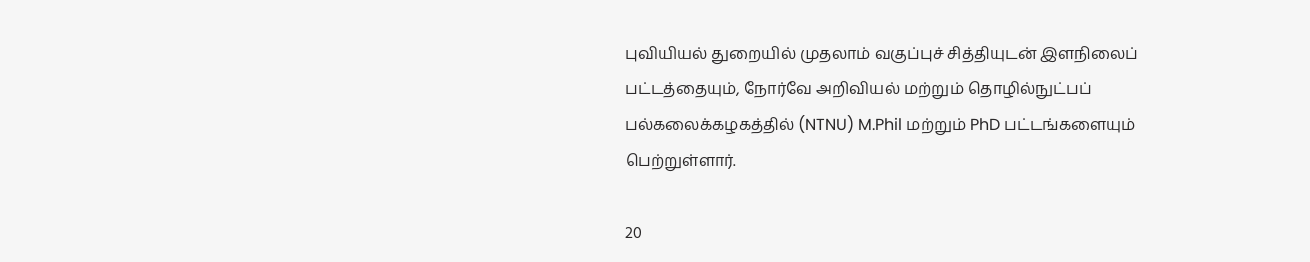புவியியல் துறையில் முதலாம் வகுப்புச் சித்தியுடன் இளநிலைப் பட்டத்தையும், நோர்வே அறிவியல் மற்றும் தொழில்நுட்பப் பல்கலைக்கழகத்தில் (NTNU) M.Phil மற்றும் PhD பட்டங்களையும் பெற்றுள்ளார்.

20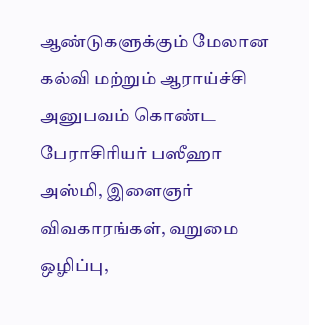ஆண்டுகளுக்கும் மேலான கல்வி மற்றும் ஆராய்ச்சி அனுபவம் கொண்ட பேராசிரியர் பஸீஹா அஸ்மி, இளைஞர் விவகாரங்கள், வறுமை ஒழிப்பு,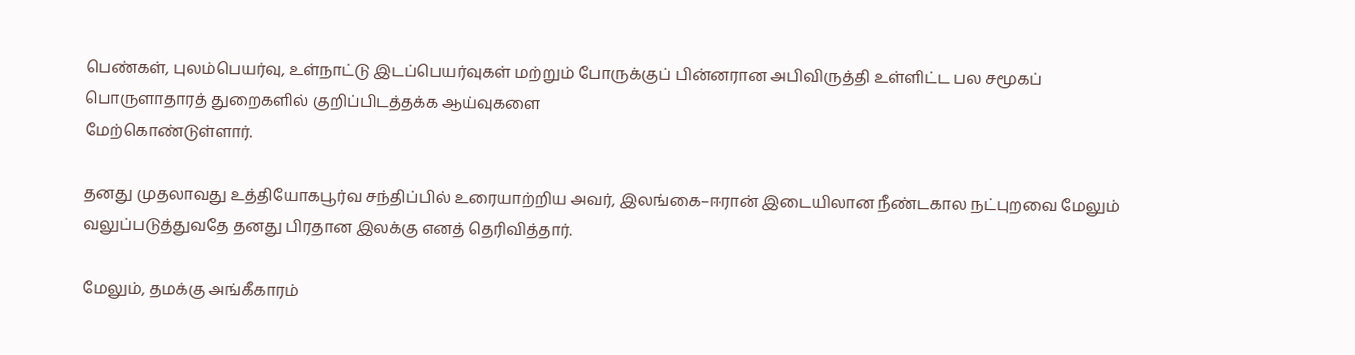பெண்கள், புலம்பெயர்வு, உள்நாட்டு இடப்பெயர்வுகள் மற்றும் போருக்குப் பின்னரான அபிவிருத்தி உள்ளிட்ட பல சமூகப் பொருளாதாரத் துறைகளில் குறிப்பிடத்தக்க ஆய்வுகளை
மேற்கொண்டுள்ளார்.

தனது முதலாவது உத்தியோகபூர்வ சந்திப்பில் உரையாற்றிய அவர், இலங்கை–ஈரான் இடையிலான நீண்டகால நட்புறவை மேலும் வலுப்படுத்துவதே தனது பிரதான இலக்கு எனத் தெரிவித்தார்.

மேலும், தமக்கு அங்கீகாரம்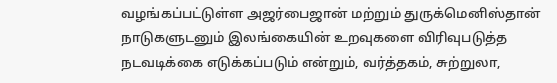வழங்கப்பட்டுள்ள அஜர்பைஜான் மற்றும் துருக்மெனிஸ்தான் நாடுகளுடனும் இலங்கையின் உறவுகளை விரிவுபடுத்த நடவடிக்கை எடுக்கப்படும் என்றும், வர்த்தகம், சுற்றுலா,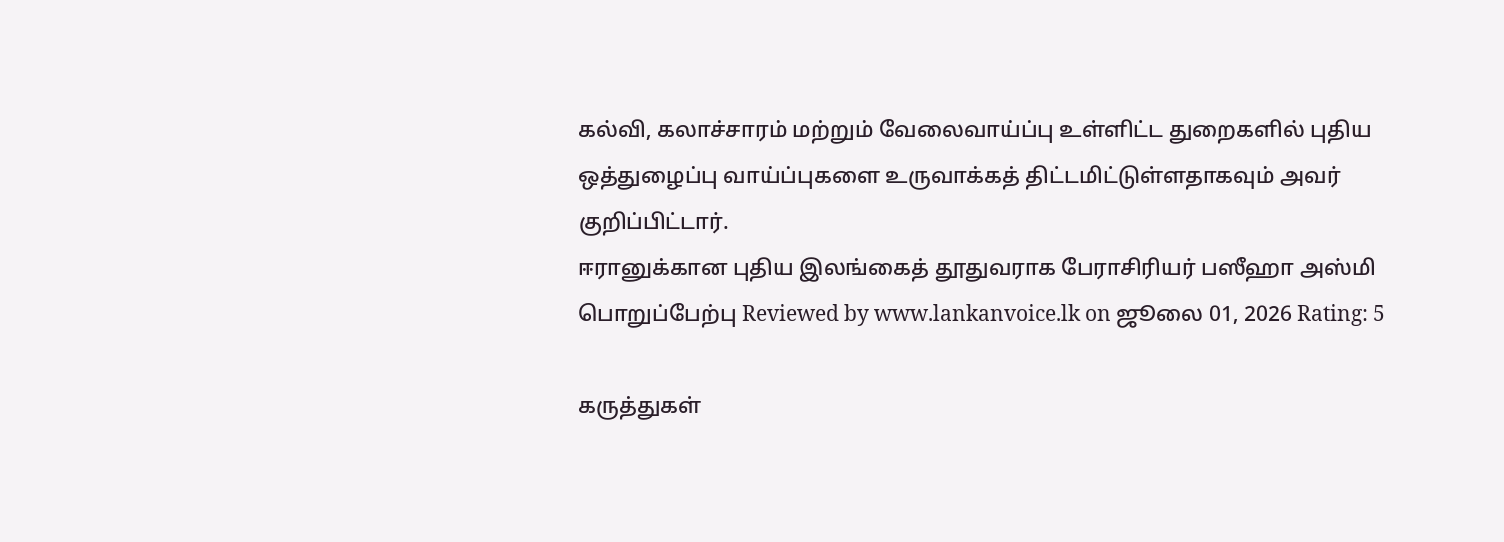கல்வி, கலாச்சாரம் மற்றும் வேலைவாய்ப்பு உள்ளிட்ட துறைகளில் புதிய ஒத்துழைப்பு வாய்ப்புகளை உருவாக்கத் திட்டமிட்டுள்ளதாகவும் அவர் குறிப்பிட்டார்.
ஈரானுக்கான புதிய இலங்கைத் தூதுவராக பேராசிரியர் பஸீஹா அஸ்மி பொறுப்பேற்பு Reviewed by www.lankanvoice.lk on ஜூலை 01, 2026 Rating: 5

கருத்துகள்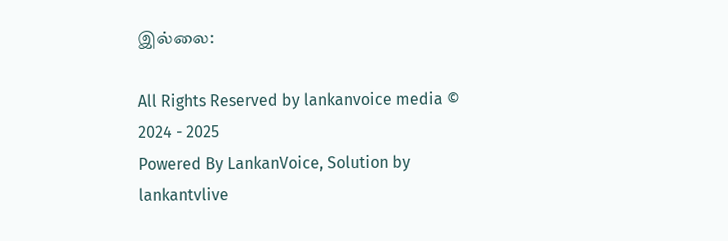இல்லை:

All Rights Reserved by lankanvoice media © 2024 - 2025
Powered By LankanVoice, Solution by lankantvlive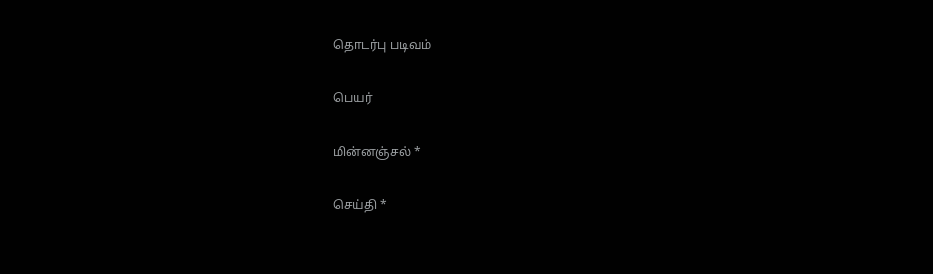தொடர்பு படிவம்

பெயர்

மின்னஞ்சல் *

செய்தி *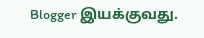Blogger இயக்குவது.